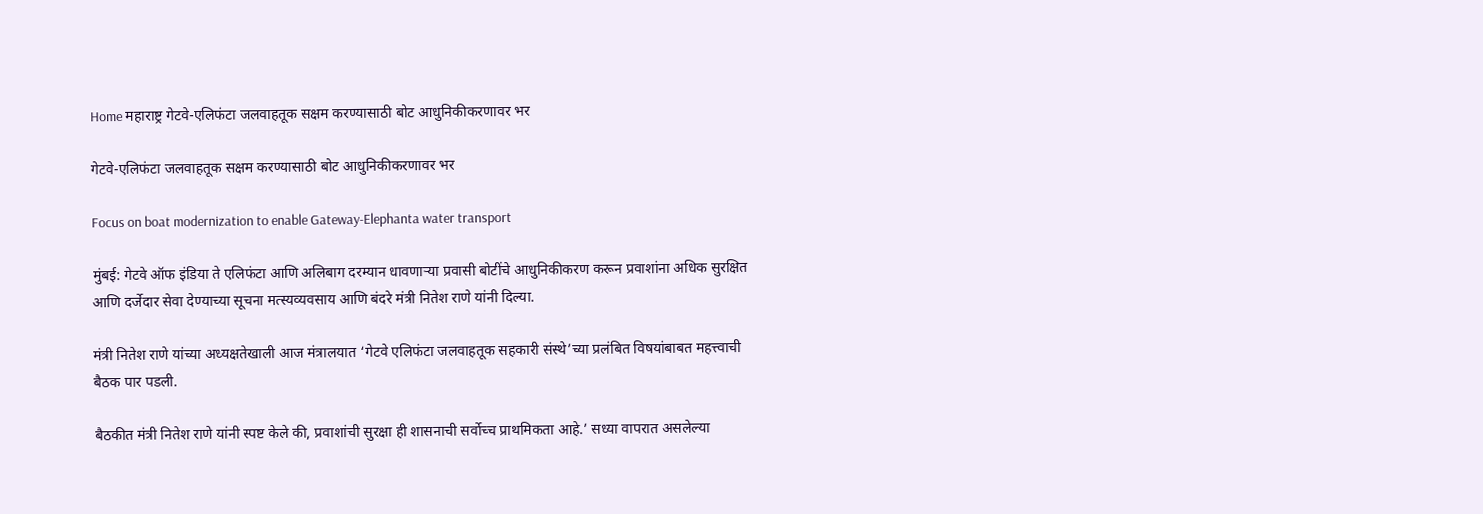Home महाराष्ट्र गेटवे-एलिफंटा जलवाहतूक सक्षम करण्यासाठी बोट आधुनिकीकरणावर भर

गेटवे-एलिफंटा जलवाहतूक सक्षम करण्यासाठी बोट आधुनिकीकरणावर भर

Focus on boat modernization to enable Gateway-Elephanta water transport

मुंबई: गेटवे ऑफ इंडिया ते एलिफंटा आणि अलिबाग दरम्यान धावणाऱ्या प्रवासी बोटींचे आधुनिकीकरण करून प्रवाशांना अधिक सुरक्षित आणि दर्जेदार सेवा देण्याच्या सूचना मत्स्यव्यवसाय आणि बंदरे मंत्री नितेश राणे यांनी दिल्या.

मंत्री नितेश राणे यांच्या अध्यक्षतेखाली आज मंत्रालयात ‘गेटवे एलिफंटा जलवाहतूक सहकारी संस्थे’च्या प्रलंबित विषयांबाबत महत्त्वाची बैठक पार पडली.

बैठकीत मंत्री नितेश राणे यांनी स्पष्ट केले की, प्रवाशांची सुरक्षा ही शासनाची सर्वोच्च प्राथमिकता आहे.’ सध्या वापरात असलेल्या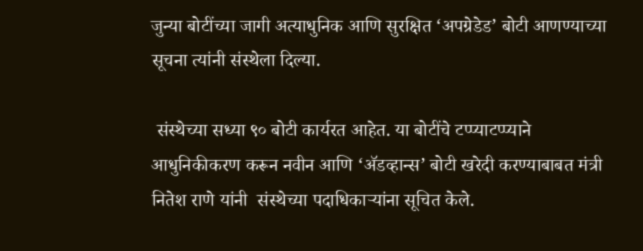जुन्या बोटींच्या जागी अत्याधुनिक आणि सुरक्षित ‘अपग्रेडेड’ बोटी आणण्याच्या सूचना त्यांनी संस्थेला दिल्या.

 संस्थेच्या सध्या ९० बोटी कार्यरत आहेत. या बोटींचे टप्प्याटप्प्याने आधुनिकीकरण करून नवीन आणि ‘ॲडव्हान्स’ बोटी खरेदी करण्याबाबत मंत्री नितेश राणे यांनी  संस्थेच्या पदाधिकाऱ्यांना सूचित केले.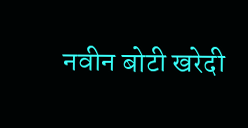नवीन बोटी खरेदी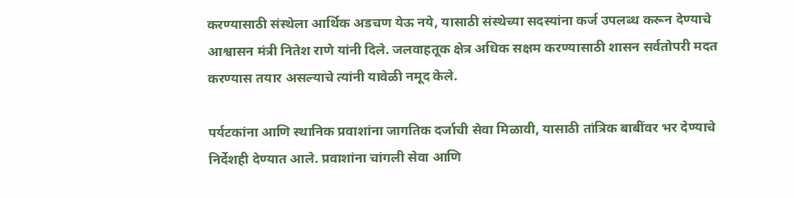करण्यासाठी संस्थेला आर्थिक अडचण येऊ नये, यासाठी संस्थेच्या सदस्यांना कर्ज उपलब्ध करून देण्याचे आश्वासन मंत्री नितेश राणे यांनी दिले. जलवाहतूक क्षेत्र अधिक सक्षम करण्यासाठी शासन सर्वतोपरी मदत करण्यास तयार असल्याचे त्यांनी यावेळी नमूद केले.

पर्यटकांना आणि स्थानिक प्रवाशांना जागतिक दर्जाची सेवा मिळावी, यासाठी तांत्रिक बाबींवर भर देण्याचे निर्देशही देण्यात आले. प्रवाशांना चांगली सेवा आणि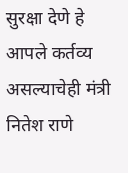सुरक्षा देणे हे आपले कर्तव्य असल्याचेही मंत्री नितेश राणे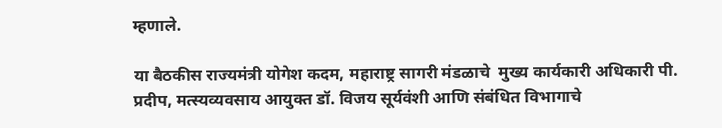म्हणाले.

या बैठकीस राज्यमंत्री योगेश कदम, महाराष्ट्र सागरी मंडळाचे  मुख्य कार्यकारी अधिकारी पी. प्रदीप, मत्स्यव्यवसाय आयुक्त डॉ. विजय सूर्यवंशी आणि संबंधित विभागाचे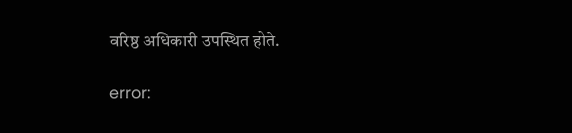वरिष्ठ अधिकारी उपस्थित होते.

error: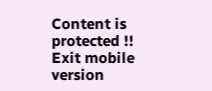Content is protected !!
Exit mobile version